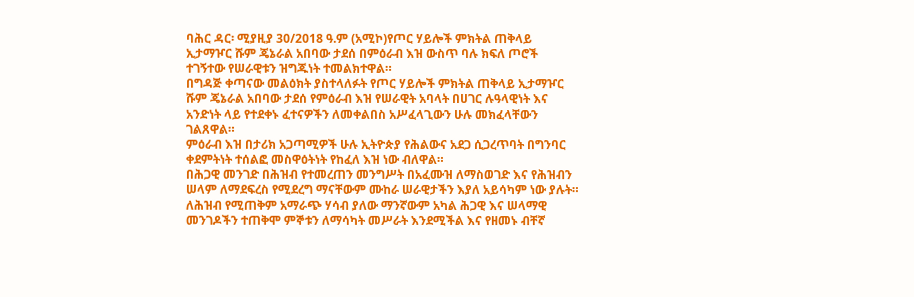ባሕር ዳር፡ ሚያዚያ 30/2018 ዓ.ም (አሚኮ)የጦር ሃይሎች ምክትል ጠቅላይ ኢታማዦር ሹም ጄኔራል አበባው ታደሰ በምዕራብ እዝ ውስጥ ባሉ ክፍለ ጦሮች ተገኝተው የሠራዊቱን ዝግጁነት ተመልክተዋል።
በግዳጅ ቀጣናው መልዕክት ያስተላለፉት የጦር ሃይሎች ምክትል ጠቅላይ ኢታማዦር ሹም ጄኔራል አበባው ታደሰ የምዕራብ እዝ የሠራዊት አባላት በሀገር ሉዓላዊነት እና አንድነት ላይ የተደቀኑ ፈተናዎችን ለመቀልበስ አሥፈላጊውን ሁሉ መክፈላቸውን ገልጸዋል።
ምዕራብ እዝ በታሪክ አጋጣሚዎች ሁሉ ኢትዮጵያ የሕልውና አደጋ ሲጋረጥባት በግንባር ቀደምትነት ተሰልፎ መስዋዕትነት የከፈለ እዝ ነው ብለዋል።
በሕጋዊ መንገድ በሕዝብ የተመረጠን መንግሥት በአፈሙዝ ለማስወገድ እና የሕዝብን ሠላም ለማደፍረስ የሚደረግ ማናቸውም ሙከራ ሠራዊታችን እያለ አይሳካም ነው ያሉት። ለሕዝብ የሚጠቅም አማራጭ ሃሳብ ያለው ማንኛውም አካል ሕጋዊ እና ሠላማዊ መንገዶችን ተጠቅሞ ምኞቱን ለማሳካት መሥራት እንደሚችል እና የዘመኑ ብቸኛ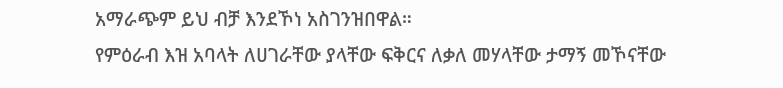አማራጭም ይህ ብቻ እንደኾነ አስገንዝበዋል።
የምዕራብ እዝ አባላት ለሀገራቸው ያላቸው ፍቅርና ለቃለ መሃላቸው ታማኝ መኾናቸው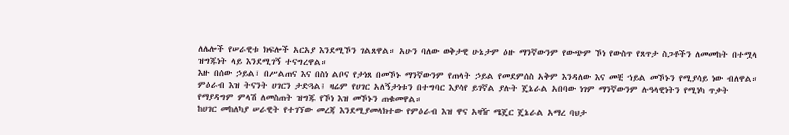ለሌሎች የሠራዊቱ ክፍሎች አርአያ እንደሚኾን ገልጸዋል። አሁን ባለው ወቅታዊ ሁኔታም ዕዙ ማንኛውንም የውጭም ኾነ የውስጥ የጸጥታ ስጋቶችን ለመመከት በተሟላ ዝግጁነት ላይ እንደሚገኝ ተናግረዋል።
እዙ በሰው ኃይል፣ በሥልጠና እና በስነ ልቦና የታነጸ በመኾኑ ማንኛውንም የጠላት ኃይል የመደምሰስ አቅም እንዳለው እና መቺ ኀይል መኾኑን የሚያሳይ ነው ብለዋል።
ምዕራብ እዝ ትናንት ሀገርን ታድጓል፤ ዛሬም የሀገር አለኝታነቱን በተግባር እያሳየ ይገኛል ያሉት ጄኔራል አበባው ነገም ማንኛውንም ሉዓላዊነትን የሚነካ ጥቃት የማያዳግም ምላሽ ለመስጠት ዝግጁ የኾነ እዝ መኾኑን ጠቁመዋል።
ከሀገር መከለካያ ሠራዊት የተገኘው መረጃ እንደሚያመላክተው የምዕራብ እዝ ዋና አዛዥ ሜጄር ጄኔራል አማረ ባህታ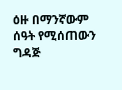ዕዙ በማንኛውም ሰዓት የሚሰጠውን ግዳጅ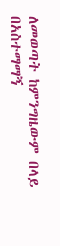ለመወጣት ከምንግዜውም በላይ በአስተማማኝ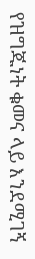የዝግጁነት ቁመና ላይ እንደሚገኝ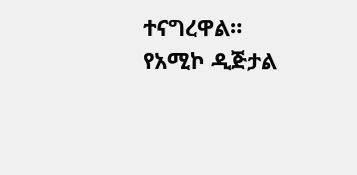ተናግረዋል።
የአሚኮ ዲጅታል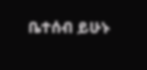ቤተሰብ ይሁኑ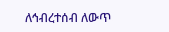ለኅብረተሰብ ለውጥ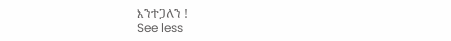እንተጋለን !
See less